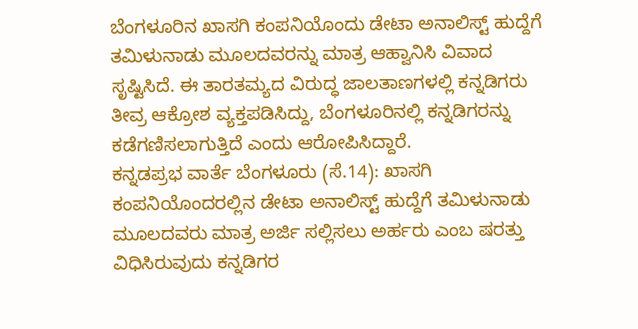ಬೆಂಗಳೂರಿನ ಖಾಸಗಿ ಕಂಪನಿಯೊಂದು ಡೇಟಾ ಅನಾಲಿಸ್ಟ್ ಹುದ್ದೆಗೆ ತಮಿಳುನಾಡು ಮೂಲದವರನ್ನು ಮಾತ್ರ ಆಹ್ವಾನಿಸಿ ವಿವಾದ ಸೃಷ್ಟಿಸಿದೆ. ಈ ತಾರತಮ್ಯದ ವಿರುದ್ಧ ಜಾಲತಾಣಗಳಲ್ಲಿ ಕನ್ನಡಿಗರು ತೀವ್ರ ಆಕ್ರೋಶ ವ್ಯಕ್ತಪಡಿಸಿದ್ದು, ಬೆಂಗಳೂರಿನಲ್ಲಿ ಕನ್ನಡಿಗರನ್ನು ಕಡೆಗಣಿಸಲಾಗುತ್ತಿದೆ ಎಂದು ಆರೋಪಿಸಿದ್ದಾರೆ.
ಕನ್ನಡಪ್ರಭ ವಾರ್ತೆ ಬೆಂಗಳೂರು (ಸೆ.14): ಖಾಸಗಿ ಕಂಪನಿಯೊಂದರಲ್ಲಿನ ಡೇಟಾ ಅನಾಲಿಸ್ಟ್ ಹುದ್ದೆಗೆ ತಮಿಳುನಾಡು ಮೂಲದವರು ಮಾತ್ರ ಅರ್ಜಿ ಸಲ್ಲಿಸಲು ಅರ್ಹರು ಎಂಬ ಷರತ್ತು ವಿಧಿಸಿರುವುದು ಕನ್ನಡಿಗರ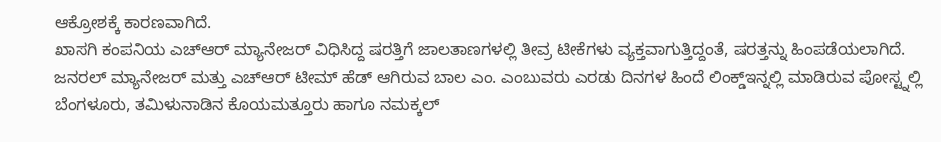ಆಕ್ರೋಶಕ್ಕೆ ಕಾರಣವಾಗಿದೆ.
ಖಾಸಗಿ ಕಂಪನಿಯ ಎಚ್ಆರ್ ಮ್ಯಾನೇಜರ್ ವಿಧಿಸಿದ್ದ ಷರತ್ತಿಗೆ ಜಾಲತಾಣಗಳಲ್ಲಿ ತೀವ್ರ ಟೀಕೆಗಳು ವ್ಯಕ್ತವಾಗುತ್ತಿದ್ದಂತೆ, ಷರತ್ತನ್ನು ಹಿಂಪಡೆಯಲಾಗಿದೆ.
ಜನರಲ್ ಮ್ಯಾನೇಜರ್ ಮತ್ತು ಎಚ್ಆರ್ ಟೀಮ್ ಹೆಡ್ ಆಗಿರುವ ಬಾಲ ಎಂ. ಎಂಬುವರು ಎರಡು ದಿನಗಳ ಹಿಂದೆ ಲಿಂಕ್ಡ್ಇನ್ನಲ್ಲಿ ಮಾಡಿರುವ ಪೋಸ್ಟ್ನಲ್ಲಿ ಬೆಂಗಳೂರು, ತಮಿಳುನಾಡಿನ ಕೊಯಮತ್ತೂರು ಹಾಗೂ ನಮಕ್ಕಲ್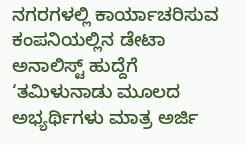ನಗರಗಳಲ್ಲಿ ಕಾರ್ಯಾಚರಿಸುವ ಕಂಪನಿಯಲ್ಲಿನ ಡೇಟಾ ಅನಾಲಿಸ್ಟ್ ಹುದ್ದೆಗೆ ‘ತಮಿಳುನಾಡು ಮೂಲದ ಅಭ್ಯರ್ಥಿಗಳು ಮಾತ್ರ ಅರ್ಜಿ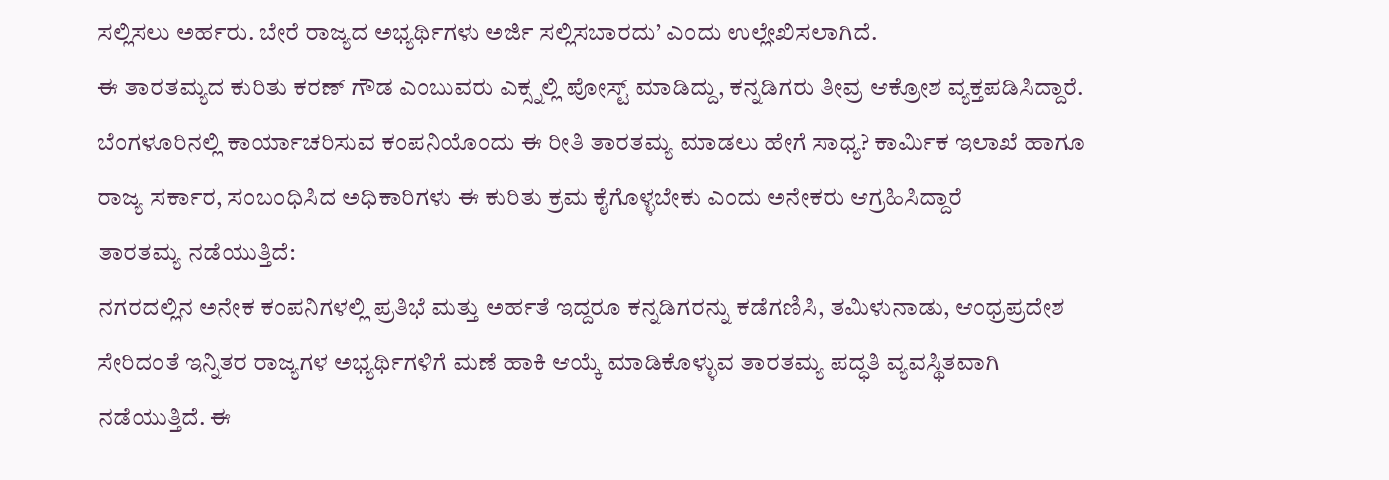ಸಲ್ಲಿಸಲು ಅರ್ಹರು. ಬೇರೆ ರಾಜ್ಯದ ಅಭ್ಯರ್ಥಿಗಳು ಅರ್ಜಿ ಸಲ್ಲಿಸಬಾರದು’ ಎಂದು ಉಲ್ಲೇಖಿಸಲಾಗಿದೆ.
ಈ ತಾರತಮ್ಯದ ಕುರಿತು ಕರಣ್ ಗೌಡ ಎಂಬುವರು ಎಕ್ಸ್ನಲ್ಲಿ ಪೋಸ್ಟ್ ಮಾಡಿದ್ದು, ಕನ್ನಡಿಗರು ತೀವ್ರ ಆಕ್ರೋಶ ವ್ಯಕ್ತಪಡಿಸಿದ್ದಾರೆ. ಬೆಂಗಳೂರಿನಲ್ಲಿ ಕಾರ್ಯಾಚರಿಸುವ ಕಂಪನಿಯೊಂದು ಈ ರೀತಿ ತಾರತಮ್ಯ ಮಾಡಲು ಹೇಗೆ ಸಾಧ್ಯ? ಕಾರ್ಮಿಕ ಇಲಾಖೆ ಹಾಗೂ ರಾಜ್ಯ ಸರ್ಕಾರ, ಸಂಬಂಧಿಸಿದ ಅಧಿಕಾರಿಗಳು ಈ ಕುರಿತು ಕ್ರಮ ಕೈಗೊಳ್ಳಬೇಕು ಎಂದು ಅನೇಕರು ಆಗ್ರಹಿಸಿದ್ದಾರೆ
ತಾರತಮ್ಯ ನಡೆಯುತ್ತಿದೆ:
ನಗರದಲ್ಲಿನ ಅನೇಕ ಕಂಪನಿಗಳಲ್ಲಿ ಪ್ರತಿಭೆ ಮತ್ತು ಅರ್ಹತೆ ಇದ್ದರೂ ಕನ್ನಡಿಗರನ್ನು ಕಡೆಗಣಿಸಿ, ತಮಿಳುನಾಡು, ಆಂಧ್ರಪ್ರದೇಶ ಸೇರಿದಂತೆ ಇನ್ನಿತರ ರಾಜ್ಯಗಳ ಅಭ್ಯರ್ಥಿಗಳಿಗೆ ಮಣೆ ಹಾಕಿ ಆಯ್ಕೆ ಮಾಡಿಕೊಳ್ಳುವ ತಾರತಮ್ಯ ಪದ್ಧತಿ ವ್ಯವಸ್ಥಿತವಾಗಿ ನಡೆಯುತ್ತಿದೆ. ಈ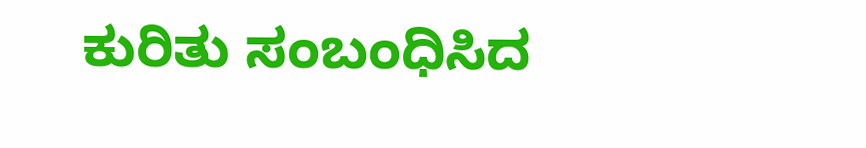ಕುರಿತು ಸಂಬಂಧಿಸಿದ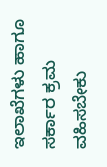ಇಲಾಖೆಗಳು ಹಾಗೂ ಸರ್ಕಾರ ಕ್ರಮ ವಹಿಸಬೇಕು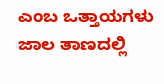ಎಂಬ ಒತ್ತಾಯಗಳು ಜಾಲ ತಾಣದಲ್ಲಿ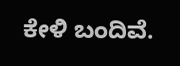ಕೇಳಿ ಬಂದಿವೆ.